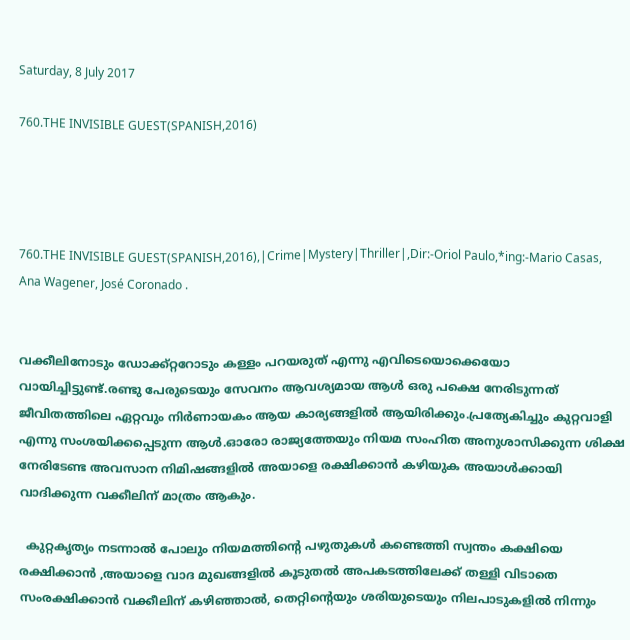Saturday, 8 July 2017

760.THE INVISIBLE GUEST(SPANISH,2016)




760.THE INVISIBLE GUEST(SPANISH,2016),|Crime|Mystery|Thriller|,Dir:-Oriol Paulo,*ing:-Mario Casas, Ana Wagener, José Coronado .


വക്കീലിനോടും ഡോക്ക്റ്ററോടും കള്ളം പറയരുത് എന്നു എവിടെയൊക്കെയോ വായിച്ചിട്ടുണ്ട്.രണ്ടു പേരുടെയും സേവനം ആവശ്യമായ ആൾ ഒരു പക്ഷെ നേരിടുന്നത് ജീവിതത്തിലെ ഏറ്റവും നിർണായകം ആയ കാര്യങ്ങളിൽ ആയിരിക്കും.പ്രത്യേകിച്ചും കുറ്റവാളി എന്നു സംശയിക്കപ്പെടുന്ന ആൾ.ഓരോ രാജ്യത്തേയും നിയമ സംഹിത അനുശാസിക്കുന്ന ശിക്ഷ നേരിടേണ്ട അവസാന നിമിഷങ്ങളിൽ അയാളെ രക്ഷിക്കാൻ കഴിയുക അയാൾക്കായി വാദിക്കുന്ന വക്കീലിന് മാത്രം ആകും.

  കുറ്റകൃത്യം നടന്നാൽ പോലും നിയമത്തിന്റെ പഴുതുകൾ കണ്ടെത്തി സ്വന്തം കക്ഷിയെ രക്ഷിക്കാൻ ,അയാളെ വാദ മുഖങ്ങളിൽ കൂടുതൽ അപകടത്തിലേക്ക് തള്ളി വിടാതെ സംരക്ഷിക്കാൻ വക്കീലിന് കഴിഞ്ഞാൽ, തെറ്റിന്റെയും ശരിയുടെയും നിലപാടുകളിൽ നിന്നും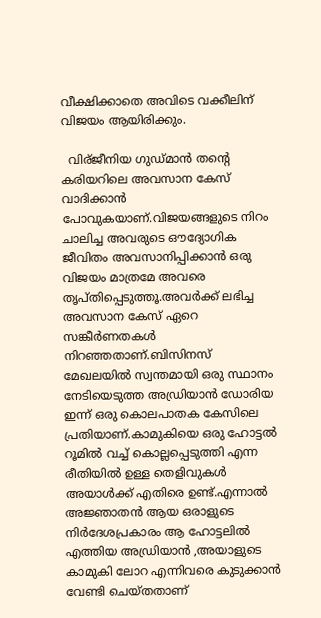വീക്ഷിക്കാതെ അവിടെ വക്കീലിന് വിജയം ആയിരിക്കും.

  വിര്ജീനിയ ഗുഡ്‌മാൻ തന്റെ കരിയറിലെ അവസാന കേസ് വാദിക്കാൻ പോവുകയാണ്.വിജയങ്ങളുടെ നിറം ചാലിച്ച അവരുടെ ഔദ്യോഗിക ജീവിതം അവസാനിപ്പിക്കാൻ ഒരു വിജയം മാത്രമേ അവരെ തൃപ്തിപ്പെടുത്തൂ.അവര്‍ക്ക് ലഭിച്ച അവസാന കേസ് ഏറെ സങ്കീര്‍ണതകള്‍ നിറഞ്ഞതാണ്‌.ബിസിനസ് മേഖലയില്‍ സ്വന്തമായി ഒരു സ്ഥാനം നേടിയെടുത്ത അഡ്രിയാന്‍ ഡോരിയ ഇന്ന് ഒരു കൊലപാതക കേസിലെ പ്രതിയാണ്.കാമുകിയെ ഒരു ഹോട്ടല്‍ റൂമില്‍ വച്ച് കൊല്ലപ്പെടുത്തി എന്ന രീതിയില്‍ ഉള്ള തെളിവുകള്‍ അയാള്‍ക്ക്‌ എതിരെ ഉണ്ട്.എന്നാല്‍ അജ്ഞാതന്‍ ആയ ഒരാളുടെ നിര്‍ദേശപ്രകാരം ആ ഹോട്ടലില്‍ എത്തിയ അഡ്രിയാന്‍ ,അയാളുടെ കാമുകി ലോറ എന്നിവരെ കുടുക്കാന്‍ വേണ്ടി ചെയ്തതാണ്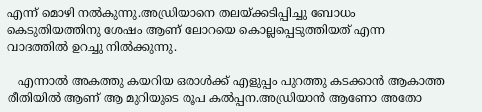എന്ന് മൊഴി നല്‍കുന്നു.അഡ്രിയാനെ തലയ്ക്കടിപ്പിച്ചു ബോധം കെടുതിയത്തിനു ശേഷം ആണ് ലോറയെ കൊല്ലപ്പെടുത്തിയത് എന്ന വാദത്തില്‍ ഉറച്ചു നില്‍ക്കുന്നു.

   എന്നാല്‍ അകത്തു കയറിയ ഒരാള്‍ക്ക്‌ എളുപ്പം പുറത്തു കടക്കാന്‍ ആകാത്ത രീതിയില്‍ ആണ് ആ മുറിയുടെ രൂപ കല്‍പ്പന.അഡ്രിയാന്‍ ആണോ അതോ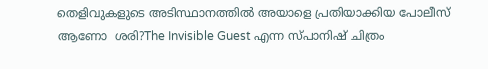തെളിവുകളുടെ അടിസ്ഥാനത്തില്‍ അയാളെ പ്രതിയാക്കിയ പോലീസ് ആണോ  ശരി?The Invisible Guest എന്ന സ്പാനിഷ് ചിത്രം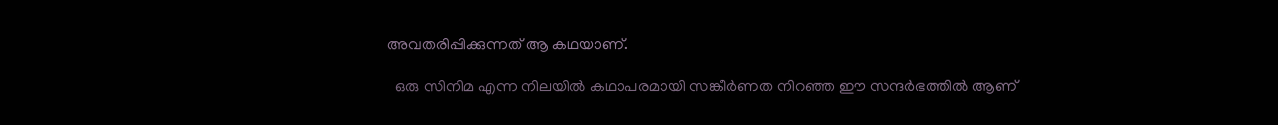അവതരിപ്പിക്കുന്നത്‌ ആ കഥയാണ്.

  ഒരു സിനിമ എന്ന നിലയില്‍ കഥാപരമായി സങ്കീര്‍ണത നിറഞ്ഞ ഈ സന്ദര്‍ഭത്തില്‍ ആണ്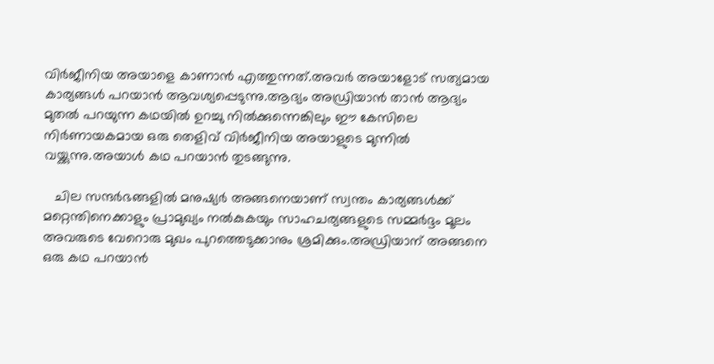വിര്‍ജീനിയ അയാളെ കാണാന്‍ എത്തുന്നത്‌.അവര്‍ അയാളോട് സത്യമായ കാര്യങ്ങള്‍ പറയാന്‍ ആവശ്യപ്പെടുന്നു.ആദ്യം അഡ്രിയാന്‍ താന്‍ ആദ്യം മുതല്‍ പറയുന്ന കഥയില്‍ ഉറച്ചു നില്‍ക്കുന്നെങ്കിലും ഈ കേസിലെ നിര്‍ണായകമായ ഒരു തെളിവ് വിര്‍ജീനിയ അയാളുടെ മുന്നില്‍ വയ്ക്കുന്നു.അയാള്‍ കഥ പറയാന്‍ തുടങ്ങുന്നു.

   ചില സന്ദര്‍ഭങ്ങളില്‍ മനുഷ്യര്‍ അങ്ങനെയാണ് സ്വന്തം കാര്യങ്ങള്‍ക്ക് മറ്റെന്തിനെക്കാളും പ്രാമുഖ്യം നല്‍കുകയും സാഹചര്യങ്ങളുടെ സമ്മര്‍ദ്ദം മൂലം അവരുടെ വേറൊരു മുഖം പുറത്തെടുക്കാനും ശ്രമിക്കും.അഡ്രിയാന് അങ്ങനെ ഒരു കഥ പറയാന്‍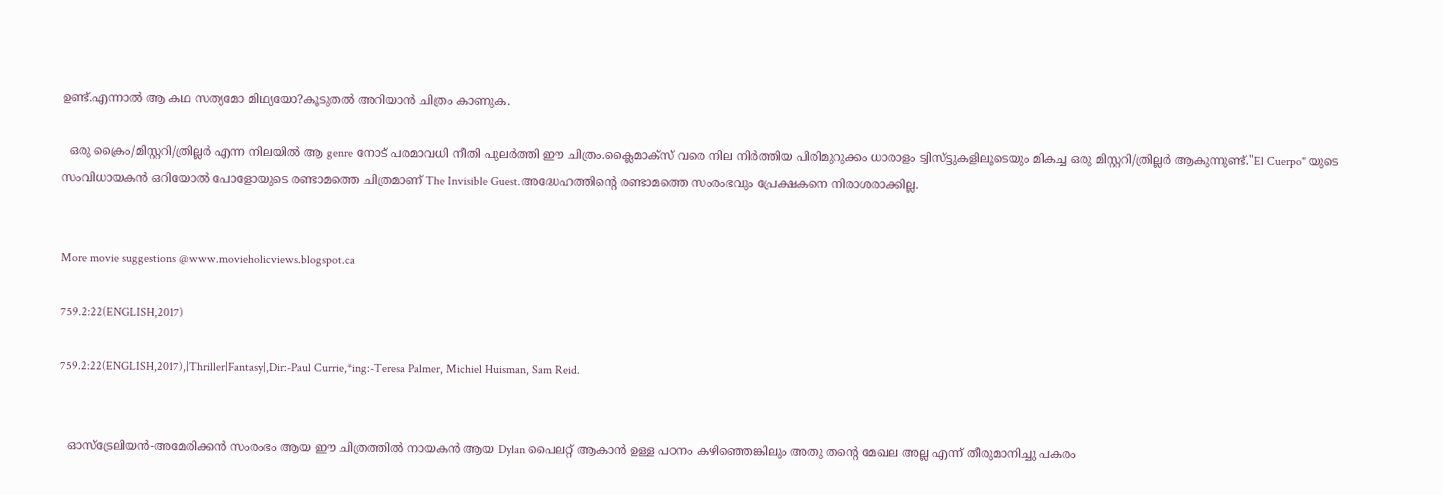ഉണ്ട്.എന്നാല്‍ ആ കഥ സത്യമോ മിഥ്യയോ?കൂടുതല്‍ അറിയാന്‍ ചിത്രം കാണുക.

  ഒരു ക്രൈം/മിസ്റ്ററി/ത്രില്ലര്‍ എന്ന നിലയില്‍ ആ genre നോട് പരമാവധി നീതി പുലര്‍ത്തി ഈ ചിത്രം.ക്ലൈമാക്സ്‌ വരെ നില നിര്‍ത്തിയ പിരിമുറുക്കം ധാരാളം ട്വിസ്ട്ടുകളിലൂടെയും മികച്ച ഒരു മിസ്റ്ററി/ത്രില്ലര്‍ ആകുന്നുണ്ട്."El Cuerpo" യുടെ സംവിധായകന്‍ ഒറിയോല്‍ പോളോയുടെ രണ്ടാമത്തെ ചിത്രമാണ് The Invisible Guest.അദ്ധേഹത്തിന്റെ രണ്ടാമത്തെ സംരംഭവും പ്രേക്ഷകനെ നിരാശരാക്കില്ല.


More movie suggestions @www.movieholicviews.blogspot.ca

759.2:22(ENGLISH,2017)

759.2:22(ENGLISH,2017),|Thriller|Fantasy|,Dir:-Paul Currie,*ing:-Teresa Palmer, Michiel Huisman, Sam Reid.


  ഓസ്‌ട്രേലിയൻ-അമേരിക്കൻ സംരംഭം ആയ ഈ ചിത്രത്തിൽ നായകൻ ആയ Dylan പൈലറ്റ് ആകാൻ ഉള്ള പഠനം കഴിഞ്ഞെങ്കിലും അതു തന്റെ മേഖല അല്ല എന്ന് തീരുമാനിച്ചു പകരം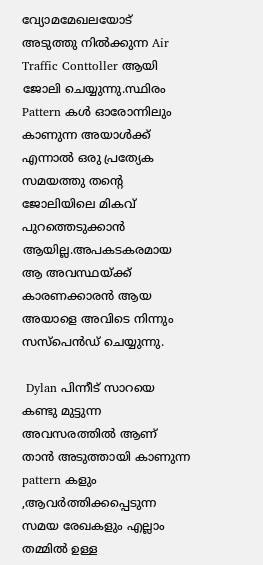വ്യോമമേഖലയോട് അടുത്തു നിൽക്കുന്ന Air Traffic Conttoller ആയി ജോലി ചെയ്യുന്നു.സ്ഥിരം Pattern കൾ ഓരോന്നിലും കാണുന്ന അയാൾക്ക്‌ എന്നാൽ ഒരു പ്രത്യേക സമയത്തു തന്റെ ജോലിയിലെ മികവ് പുറത്തെടുക്കാൻ ആയില്ല.അപകടകരമായ ആ അവസ്ഥയ്ക്ക് കാരണക്കാരൻ ആയ അയാളെ അവിടെ നിന്നും സസ്പെൻഡ് ചെയ്യുന്നു.

 Dylan പിന്നീട് സാറയെ കണ്ടു മുട്ടുന്ന അവസരത്തിൽ ആണ് താൻ അടുത്തായി കാണുന്ന pattern കളും ,ആവർത്തിക്കപ്പെടുന്ന സമയ രേഖകളും എല്ലാം തമ്മിൽ ഉള്ള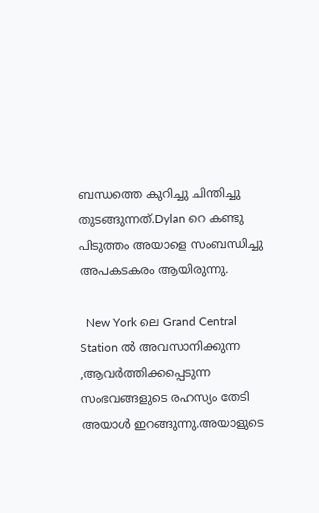ബന്ധത്തെ കുറിച്ചു ചിന്തിച്ചു തുടങ്ങുന്നത്.Dylan റെ കണ്ടു പിടുത്തം അയാളെ സംബന്ധിച്ചു അപകടകരം ആയിരുന്നു.

  New York ലെ Grand Central Station ൽ അവസാനിക്കുന്ന ,ആവർത്തിക്കപ്പെടുന്ന സംഭവങ്ങളുടെ രഹസ്യം തേടി അയാൾ ഇറങ്ങുന്നു.അയാളുടെ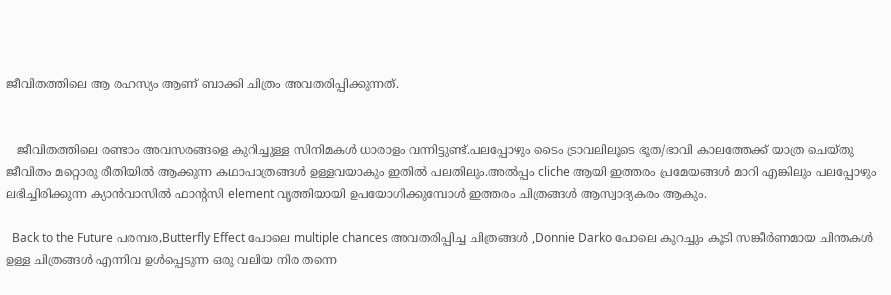ജീവിതത്തിലെ ആ രഹസ്യം ആണ് ബാക്കി ചിത്രം അവതരിപ്പിക്കുന്നത്.


   ജീവിതത്തിലെ രണ്ടാം അവസരങ്ങളെ കുറിച്ചുള്ള സിനിമകൾ ധാരാളം വന്നിട്ടുണ്ട്.പലപ്പോഴും ടൈം ട്രാവലിലൂടെ ഭൂത/ഭാവി കാലത്തേക്ക് യാത്ര ചെയ്തു ജീവിതം മറ്റൊരു രീതിയിൽ ആക്കുന്ന കഥാപാത്രങ്ങൾ ഉള്ളവയാകും ഇതിൽ പലതിലും.അൽപ്പം cliche ആയി ഇത്തരം പ്രമേയങ്ങൾ മാറി എങ്കിലും പലപ്പോഴും ലഭിച്ചിരിക്കുന്ന ക്യാൻവാസിൽ ഫാന്റസി element വൃത്തിയായി ഉപയോഗിക്കുമ്പോൾ ഇത്തരം ചിത്രങ്ങൾ ആസ്വാദ്യകരം ആകും.

  Back to the Future പരമ്പര,Butterfly Effect പോലെ multiple chances അവതരിപ്പിച്ച ചിത്രങ്ങൾ ,Donnie Darko പോലെ കുറച്ചും കൂടി സങ്കീർണമായ ചിന്തകൾ ഉള്ള ചിത്രങ്ങൾ എന്നിവ ഉൾപ്പെടുന്ന ഒരു വലിയ നിര തന്നെ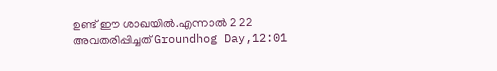ഉണ്ട് ഈ ശാഖയിൽ.എന്നാൽ 2 22 അവതരിപ്പിച്ചത് Groundhog Day,12:01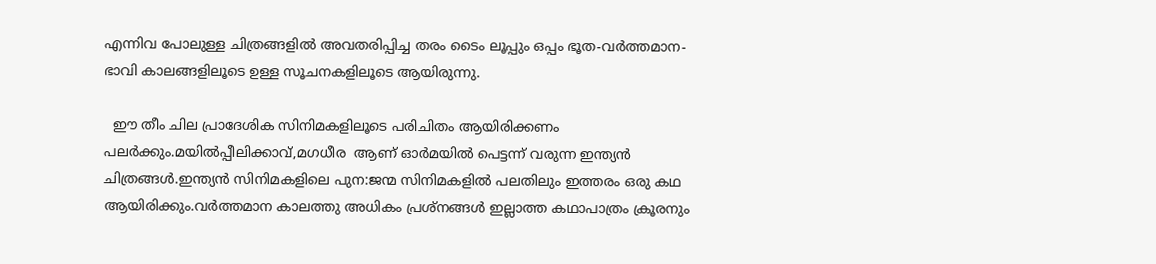എന്നിവ പോലുള്ള ചിത്രങ്ങളിൽ അവതരിപ്പിച്ച തരം ടൈം ലൂപ്പും ഒപ്പം ഭൂത-വർത്തമാന-ഭാവി കാലങ്ങളിലൂടെ ഉള്ള സൂചനകളിലൂടെ ആയിരുന്നു.

  ഈ തീം ചില പ്രാദേശിക സിനിമകളിലൂടെ പരിചിതം ആയിരിക്കണം പലർക്കും.മയിൽപ്പീലിക്കാവ്,മഗധീര  ആണ് ഓർമയിൽ പെട്ടന്ന് വരുന്ന ഇന്ത്യൻ ചിത്രങ്ങൾ.ഇന്ത്യൻ സിനിമകളിലെ പുന:ജന്മ സിനിമകളിൽ പലതിലും ഇത്തരം ഒരു കഥ ആയിരിക്കും.വർത്തമാന കാലത്തു അധികം പ്രശ്നങ്ങൾ ഇല്ലാത്ത കഥാപാത്രം ക്രൂരനും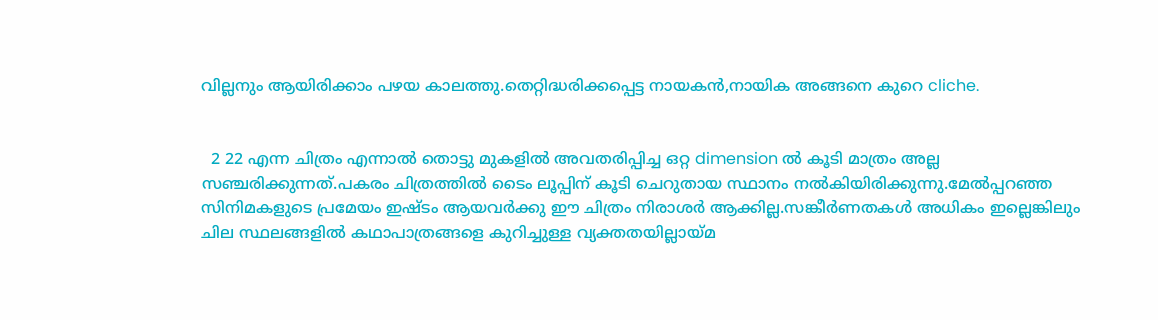വില്ലനും ആയിരിക്കാം പഴയ കാലത്തു.തെറ്റിദ്ധരിക്കപ്പെട്ട നായകൻ,നായിക അങ്ങനെ കുറെ cliche.


  2 22 എന്ന ചിത്രം എന്നാൽ തൊട്ടു മുകളിൽ അവതരിപ്പിച്ച ഒറ്റ dimension ൽ കൂടി മാത്രം അല്ല സഞ്ചരിക്കുന്നത്.പകരം ചിത്രത്തിൽ ടൈം ലൂപ്പിന് കൂടി ചെറുതായ സ്ഥാനം നൽകിയിരിക്കുന്നു.മേൽപ്പറഞ്ഞ സിനിമകളുടെ പ്രമേയം ഇഷ്ടം ആയവർക്കു ഈ ചിത്രം നിരാശർ ആക്കില്ല.സങ്കീർണതകൾ അധികം ഇല്ലെങ്കിലും ചില സ്ഥലങ്ങളിൽ കഥാപാത്രങ്ങളെ കുറിച്ചുള്ള വ്യക്തതയില്ലായ്മ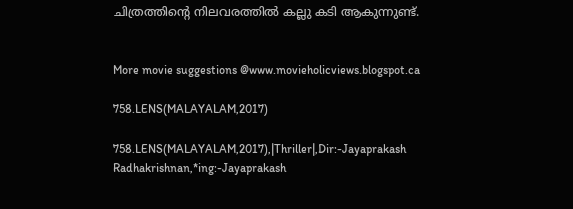ചിത്രത്തിന്റെ നിലവരത്തിൽ കല്ലു കടി ആകുന്നുണ്ട്.


More movie suggestions @www.movieholicviews.blogspot.ca

758.LENS(MALAYALAM,2017)

758.LENS(MALAYALAM,2017),|Thriller|,Dir:-Jayaprakash Radhakrishnan,*ing:-Jayaprakash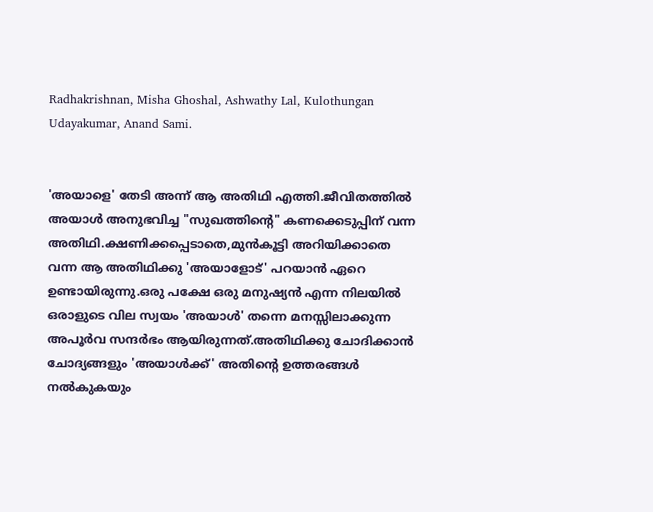Radhakrishnan, Misha Ghoshal, Ashwathy Lal, Kulothungan Udayakumar, Anand Sami.


'അയാളെ' തേടി അന്ന് ആ അതിഥി എത്തി.ജീവിതത്തിൽ അയാൾ അനുഭവിച്ച "സുഖത്തിന്റെ" കണക്കെടുപ്പിന് വന്ന അതിഥി.ക്ഷണിക്കപ്പെടാതെ,മുൻകൂട്ടി അറിയിക്കാതെ വന്ന ആ അതിഥിക്കു 'അയാളോട്' പറയാൻ ഏറെ ഉണ്ടായിരുന്നു.ഒരു പക്ഷേ ഒരു മനുഷ്യൻ എന്ന നിലയിൽ ഒരാളുടെ വില സ്വയം 'അയാൾ' തന്നെ മനസ്സിലാക്കുന്ന അപൂർവ സന്ദർഭം ആയിരുന്നത്.അതിഥിക്കു ചോദിക്കാൻ ചോദ്യങ്ങളും 'അയാൾക്ക്‌' അതിന്റെ ഉത്തരങ്ങൾ നൽകുകയും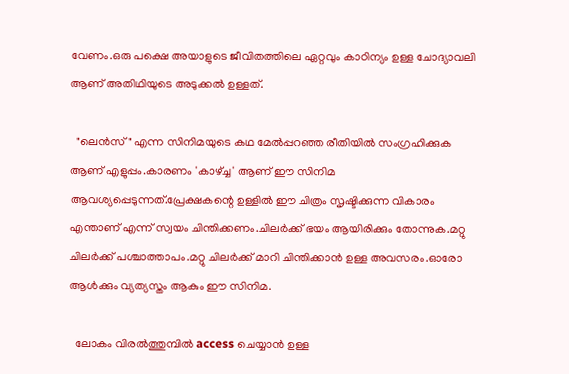വേണം.ഒരു പക്ഷെ അയാളുടെ ജീവിതത്തിലെ ഏറ്റവും കാഠിന്യം ഉള്ള ചോദ്യാവലി ആണ് അതിഥിയുടെ അടുക്കൽ ഉള്ളത്.

  "ലെൻസ്" എന്ന സിനിമയുടെ കഥ മേൽപ്പറഞ്ഞ രീതിയിൽ സംഗ്രഹിക്കുക ആണ് എളുപ്പം.കാരണം 'കാഴ്ച്ച' ആണ് ഈ സിനിമ ആവശ്യപ്പെടുന്നത്.പ്രേക്ഷകന്റെ ഉള്ളിൽ ഈ ചിത്രം സൃഷ്ടിക്കുന്ന വികാരം എന്താണ് എന്ന് സ്വയം ചിന്തിക്കണം.ചിലർക്ക് ഭയം ആയിരിക്കും തോന്നുക.മറ്റു ചിലർക്ക് പശ്ചാത്താപം.മറ്റു ചിലർക്ക് മാറി ചിന്തിക്കാൻ ഉള്ള അവസരം.ഓരോ ആൾക്കും വ്യത്യസ്തം ആകും ഈ സിനിമ.

  ലോകം വിരൽത്തുമ്പിൽ access ചെയ്യാൻ ഉള്ള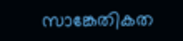സാങ്കേതികത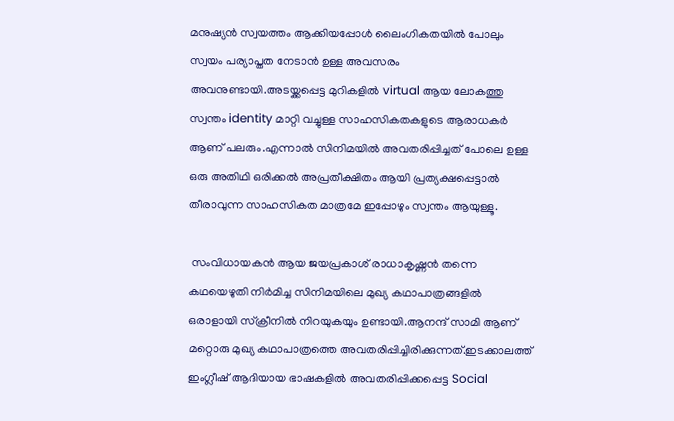മനുഷ്യൻ സ്വയത്തം ആക്കിയപ്പോൾ ലൈംഗികതയിൽ പോലും സ്വയം പര്യാപ്തത നേടാൻ ഉള്ള അവസരം അവനുണ്ടായി.അടയ്ക്കപ്പെട്ട മുറികളിൽ virtual ആയ ലോകത്തു സ്വന്തം identity മാറ്റി വച്ചുള്ള സാഹസികതകളുടെ ആരാധകർ ആണ് പലരും.എന്നാൽ സിനിമയിൽ അവതരിപ്പിച്ചത് പോലെ ഉള്ള ഒരു അതിഥി ഒരിക്കൽ അപ്രതീക്ഷിതം ആയി പ്രത്യക്ഷപ്പെട്ടാൽ തീരാവുന്ന സാഹസികത മാത്രമേ ഇപ്പോഴും സ്വന്തം ആയുള്ളൂ.

 സംവിധായകൻ ആയ ജയപ്രകാശ് രാധാകൃഷ്ണൻ തന്നെ കഥയെഴുതി നിർമിച്ച സിനിമയിലെ മുഖ്യ കഥാപാത്രങ്ങളിൽ ഒരാളായി സ്‌ക്രീനിൽ നിറയുകയും ഉണ്ടായി.ആനന്ദ് സാമി ആണ് മറ്റൊരു മുഖ്യ കഥാപാത്രത്തെ അവതരിപ്പിച്ചിരിക്കുന്നത്.ഇടക്കാലത്ത് ഇംഗ്ലീഷ് ആദിയായ ഭാഷകളിൽ അവതരിപ്പിക്കപ്പെട്ട Social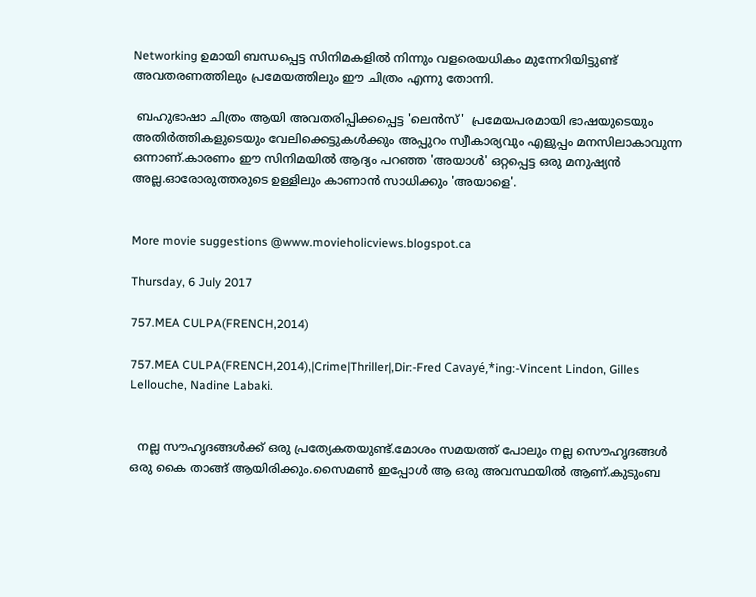Networking ഉമായി ബന്ധപ്പെട്ട സിനിമകളിൽ നിന്നും വളരെയധികം മുന്നേറിയിട്ടുണ്ട് അവതരണത്തിലും പ്രമേയത്തിലും ഈ ചിത്രം എന്നു തോന്നി.

 ബഹുഭാഷാ ചിത്രം ആയി അവതരിപ്പിക്കപ്പെട്ട 'ലെൻസ്'  പ്രമേയപരമായി ഭാഷയുടെയും അതിർത്തികളുടെയും വേലിക്കെട്ടുകൾക്കും അപ്പുറം സ്വീകാര്യവും എളുപ്പം മനസിലാകാവുന്ന ഒന്നാണ്.കാരണം ഈ സിനിമയിൽ ആദ്യം പറഞ്ഞ 'അയാൾ' ഒറ്റപ്പെട്ട ഒരു മനുഷ്യൻ അല്ല.ഓരോരുത്തരുടെ ഉള്ളിലും കാണാൻ സാധിക്കും 'അയാളെ'.


More movie suggestions @www.movieholicviews.blogspot.ca

Thursday, 6 July 2017

757.MEA CULPA(FRENCH,2014)

757.MEA CULPA(FRENCH,2014),|Crime|Thriller|,Dir:-Fred Cavayé,*ing:-Vincent Lindon, Gilles Lellouche, Nadine Labaki.


  നല്ല സൗഹൃദങ്ങള്‍ക്ക്‌ ഒരു പ്രത്യേകതയുണ്ട്.മോശം സമയത്ത് പോലും നല്ല സൌഹൃദങ്ങള്‍ ഒരു കൈ താങ്ങ് ആയിരിക്കും.സൈമണ്‍ ഇപ്പോള്‍ ആ ഒരു അവസ്ഥയില്‍ ആണ്.കുടുംബ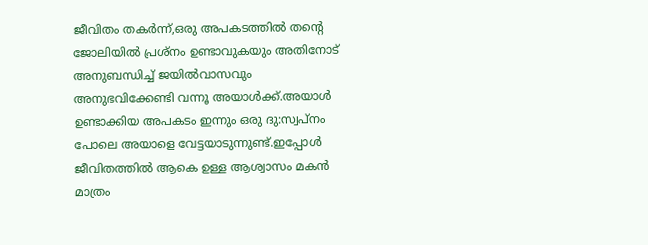ജീവിതം തകര്‍ന്ന്,ഒരു അപകടത്തില്‍ തന്‍റെ ജോലിയില്‍ പ്രശ്നം ഉണ്ടാവുകയും അതിനോട് അനുബന്ധിച്ച് ജയില്‍വാസവും അനുഭവിക്കേണ്ടി വന്നൂ അയാള്‍ക്ക്‌.അയാള്‍ ഉണ്ടാക്കിയ അപകടം ഇന്നും ഒരു ദു:സ്വപ്നം  പോലെ അയാളെ വേട്ടയാടുന്നുണ്ട്‌.ഇപ്പോള്‍ ജീവിതത്തില്‍ ആകെ ഉള്ള ആശ്വാസം മകന്‍ മാത്രം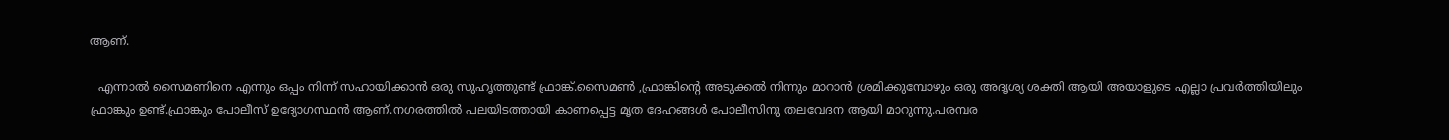ആണ്.

  എന്നാല്‍ സൈമണിനെ എന്നും ഒപ്പം നിന്ന് സഹായിക്കാന്‍ ഒരു സുഹൃത്തുണ്ട് ഫ്രാങ്ക്.സൈമണ്‍ ,ഫ്രാങ്കിന്റെ അടുക്കല്‍ നിന്നും മാറാന്‍ ശ്രമിക്കുമ്പോഴും ഒരു അദൃശ്യ ശക്തി ആയി അയാളുടെ എല്ലാ പ്രവര്‍ത്തിയിലും ഫ്രാങ്കും ഉണ്ട്.ഫ്രാങ്കും പോലീസ് ഉദ്യോഗസ്ഥന്‍ ആണ്.നഗരത്തില്‍ പലയിടത്തായി കാണപ്പെട്ട മൃത ദേഹങ്ങള്‍ പോലീസിനു തലവേദന ആയി മാറുന്നു.പരമ്പര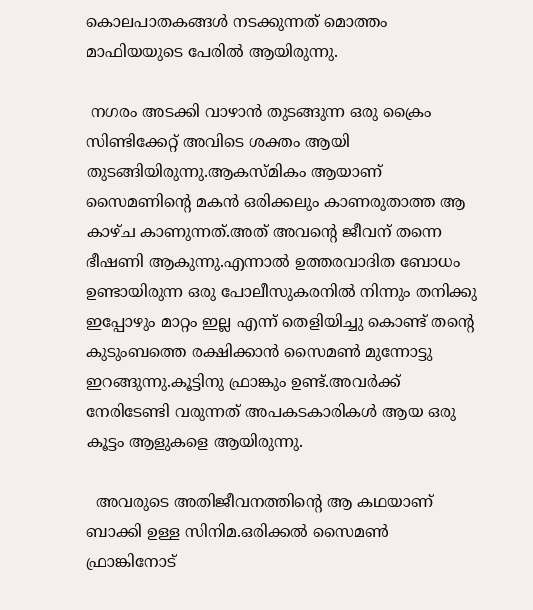കൊലപാതകങ്ങള്‍ നടക്കുന്നത് മൊത്തം മാഫിയയുടെ പേരില്‍ ആയിരുന്നു.

 നഗരം അടക്കി വാഴാന്‍ തുടങ്ങുന്ന ഒരു ക്രൈം സിണ്ടിക്കേറ്റ് അവിടെ ശക്തം ആയി തുടങ്ങിയിരുന്നു.ആകസ്മികം ആയാണ് സൈമണിന്റെ മകന്‍ ഒരിക്കലും കാണരുതാത്ത ആ കാഴ്ച കാണുന്നത്.അത് അവന്റെ ജീവന് തന്നെ ഭീഷണി ആകുന്നു.എന്നാല്‍ ഉത്തരവാദിത ബോധം ഉണ്ടായിരുന്ന ഒരു പോലീസുകരനില്‍ നിന്നും തനിക്കു ഇപ്പോഴും മാറ്റം ഇല്ല എന്ന് തെളിയിച്ചു കൊണ്ട് തന്‍റെ കുടുംബത്തെ രക്ഷിക്കാന്‍ സൈമണ്‍ മുന്നോട്ടു ഇറങ്ങുന്നു.കൂട്ടിനു ഫ്രാങ്കും ഉണ്ട്.അവര്‍ക്ക് നേരിടേണ്ടി വരുന്നത് അപകടകാരികള്‍ ആയ ഒരു കൂട്ടം ആളുകളെ ആയിരുന്നു.

  അവരുടെ അതിജീവനത്തിന്റെ ആ കഥയാണ് ബാക്കി ഉള്ള സിനിമ.ഒരിക്കല്‍ സൈമണ്‍ ഫ്രാങ്കിനോട്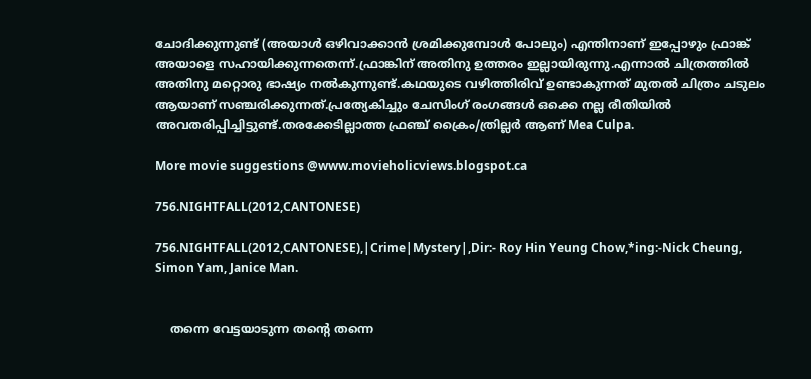ചോദിക്കുന്നുണ്ട് (അയാള്‍ ഒഴിവാക്കാന്‍ ശ്രമിക്കുമ്പോള്‍ പോലും) എന്തിനാണ് ഇപ്പോഴും ഫ്രാങ്ക് അയാളെ സഹായിക്കുന്നതെന്ന്.ഫ്രാങ്കിന് അതിനു ഉത്തരം ഇല്ലായിരുന്നു.എന്നാല്‍ ചിത്രത്തില്‍ അതിനു മറ്റൊരു ഭാഷ്യം നല്‍കുന്നുണ്ട്.കഥയുടെ വഴിത്തിരിവ് ഉണ്ടാകുന്നത് മുതല്‍ ചിത്രം ചടുലം ആയാണ് സഞ്ചരിക്കുന്നത്.പ്രത്യേകിച്ചും ചേസിംഗ് രംഗങ്ങള്‍ ഒക്കെ നല്ല രീതിയില്‍ അവതരിപ്പിച്ചിട്ടുണ്ട്.തരക്കേടില്ലാത്ത ഫ്രഞ്ച് ക്രൈം/ത്രില്ലര്‍ ആണ് Mea Culpa.

More movie suggestions @www.movieholicviews.blogspot.ca

756.NIGHTFALL(2012,CANTONESE)

756.NIGHTFALL(2012,CANTONESE),|Crime|Mystery|,Dir:- Roy Hin Yeung Chow,*ing:-Nick Cheung, Simon Yam, Janice Man.


    തന്നെ വേട്ടയാടുന്ന തന്‍റെ തന്നെ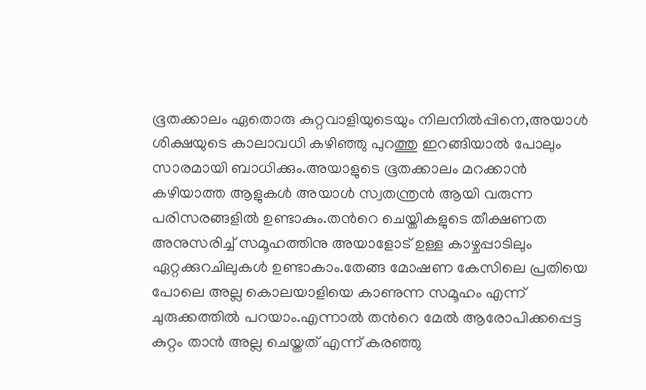ഭൂതക്കാലം ഏതൊരു കുറ്റവാളിയുടെയും നിലനില്‍പ്പിനെ,അയാള്‍ ശിക്ഷയുടെ കാലാവധി കഴിഞ്ഞു പുറത്തു ഇറങ്ങിയാല്‍ പോലും സാരമായി ബാധിക്കും.അയാളുടെ ഭൂതക്കാലം മറക്കാന്‍ കഴിയാത്ത ആളുകള്‍ അയാള്‍ സ്വതന്ത്രന്‍ ആയി വരുന്ന പരിസരങ്ങളില്‍ ഉണ്ടാകും.തന്‍റെ ചെയ്തികളുടെ തീക്ഷണത അനുസരിച്ച് സമൂഹത്തിനു അയാളോട് ഉള്ള കാഴ്ചപ്പാടിലും ഏറ്റക്കുറചിലുകള്‍ ഉണ്ടാകാം.തേങ്ങ മോഷണ കേസിലെ പ്രതിയെ പോലെ അല്ല കൊലയാളിയെ കാണുന്ന സമൂഹം എന്ന് ചുരുക്കത്തില്‍ പറയാം.എന്നാല്‍ തന്‍റെ മേല്‍ ആരോപിക്കപ്പെട്ട കുറ്റം താന്‍ അല്ല ചെയ്തത് എന്ന് കരഞ്ഞു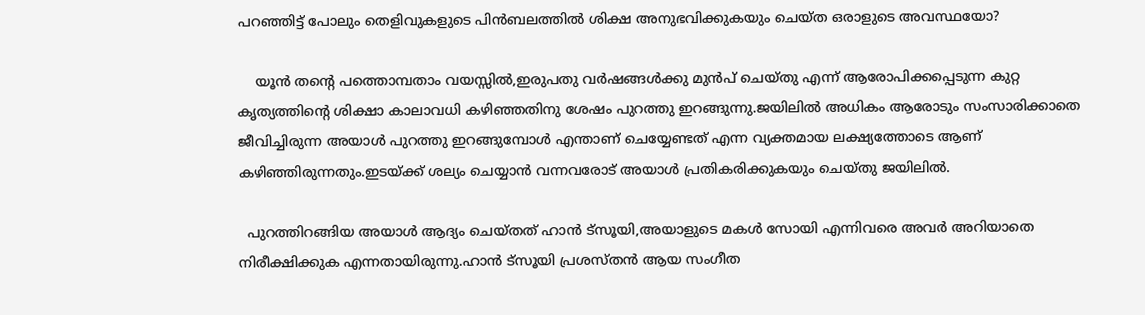പറഞ്ഞിട്ട് പോലും തെളിവുകളുടെ പിന്‍ബലത്തില്‍ ശിക്ഷ അനുഭവിക്കുകയും ചെയ്ത ഒരാളുടെ അവസ്ഥയോ?

    യൂന്‍ തന്‍റെ പത്തൊമ്പതാം വയസ്സില്‍,ഇരുപതു വര്‍ഷങ്ങള്‍ക്കു മുന്‍പ് ചെയ്തു എന്ന് ആരോപിക്കപ്പെടുന്ന കുറ്റ കൃത്യത്തിന്റെ ശിക്ഷാ കാലാവധി കഴിഞ്ഞതിനു ശേഷം പുറത്തു ഇറങ്ങുന്നു.ജയിലില്‍ അധികം ആരോടും സംസാരിക്കാതെ ജീവിച്ചിരുന്ന അയാള്‍ പുറത്തു ഇറങ്ങുമ്പോള്‍ എന്താണ് ചെയ്യേണ്ടത് എന്ന വ്യക്തമായ ലക്ഷ്യത്തോടെ ആണ് കഴിഞ്ഞിരുന്നതും.ഇടയ്ക്ക് ശല്യം ചെയ്യാന്‍ വന്നവരോട് അയാള്‍ പ്രതികരിക്കുകയും ചെയ്തു ജയിലില്‍.

  പുറത്തിറങ്ങിയ അയാള്‍ ആദ്യം ചെയ്തത് ഹാന്‍ ട്സൂയി,അയാളുടെ മകള്‍ സോയി എന്നിവരെ അവര്‍ അറിയാതെ നിരീക്ഷിക്കുക എന്നതായിരുന്നു.ഹാന്‍ ട്സൂയി പ്രശസ്തന്‍ ആയ സംഗീത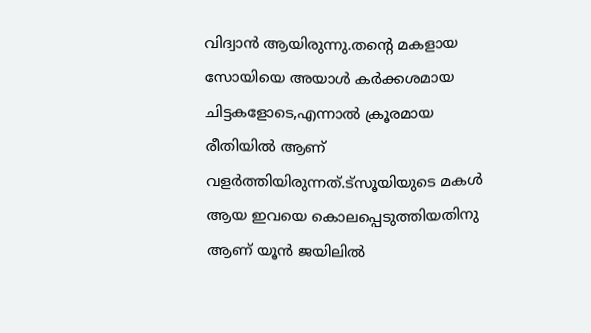വിദ്വാന്‍ ആയിരുന്നു.തന്‍റെ മകളായ സോയിയെ അയാള്‍ കര്‍ക്കശമായ ചിട്ടകളോടെ,എന്നാല്‍ ക്രൂരമായ രീതിയില്‍ ആണ് വളര്‍ത്തിയിരുന്നത്.ട്സൂയിയുടെ മകള്‍ ആയ ഇവയെ കൊലപ്പെടുത്തിയതിനു ആണ് യൂന്‍ ജയിലില്‍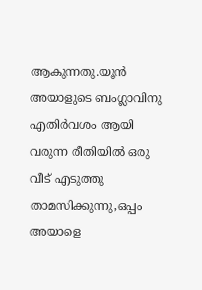ആകുന്നതു.യൂന്‍ അയാളുടെ ബംഗ്ലാവിനു എതിര്‍വശം ആയി വരുന്ന രീതിയില്‍ ഒരു വീട് എടുത്തു താമസിക്കുന്നു,ഒപ്പം അയാളെ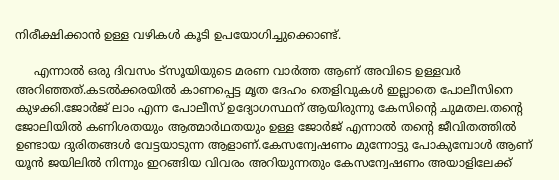നിരീക്ഷിക്കാന്‍ ഉള്ള വഴികള്‍ കൂടി ഉപയോഗിച്ചുക്കൊണ്ട്.

     എന്നാല്‍ ഒരു ദിവസം ട്സൂയിയുടെ മരണ വാര്‍ത്ത ആണ് അവിടെ ഉള്ളവര്‍ അറിഞ്ഞത്.കടല്‍ക്കരയില്‍ കാണപ്പെട്ട മൃത ദേഹം തെളിവുകള്‍ ഇല്ലാതെ പോലീസിനെ കുഴക്കി.ജോര്‍ജ് ലാം എന്ന പോലീസ് ഉദ്യോഗസ്ഥന് ആയിരുന്നു കേസിന്‍റെ ചുമതല.തന്‍റെ ജോലിയില്‍ കണിശതയും ആത്മാര്‍ഥതയും ഉള്ള ജോര്‍ജ് എന്നാല്‍ തന്‍റെ ജീവിതത്തില്‍ ഉണ്ടായ ദുരിതങ്ങള്‍ വേട്ടയാടുന്ന ആളാണ്‌.കേസന്വേഷണം മുന്നോട്ടു പോകുമ്പോള്‍ ആണ് യൂന്‍ ജയിലില്‍ നിന്നും ഇറങ്ങിയ വിവരം അറിയുന്നതും കേസന്വേഷണം അയാളിലേക്ക്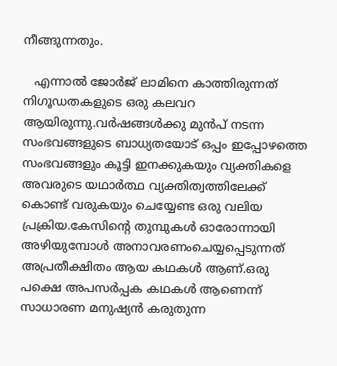നീങ്ങുന്നതും.

   എന്നാല്‍ ജോര്‍ജ് ലാമിനെ കാത്തിരുന്നത് നിഗൂഡതകളുടെ ഒരു കലവറ ആയിരുന്നു.വര്‍ഷങ്ങള്‍ക്കു മുന്‍പ് നടന്ന സംഭവങ്ങളുടെ ബാധ്യതയോട് ഒപ്പം ഇപ്പോഴത്തെ സംഭവങ്ങളും കൂട്ടി ഇനക്കുകയും വ്യക്തികളെ അവരുടെ യഥാര്‍ത്ഥ വ്യക്തിത്വത്തിലേക്ക് കൊണ്ട് വരുകയും ചെയ്യേണ്ട ഒരു വലിയ പ്രക്രിയ.കേസിന്‍റെ തുമ്പുകള്‍ ഓരോന്നായി അഴിയുമ്പോള്‍ അനാവരണംചെയ്യപ്പെടുന്നത് അപ്രതീക്ഷിതം ആയ കഥകള്‍ ആണ്.ഒരു പക്ഷെ അപസര്‍പ്പക കഥകള്‍ ആണെന്ന് സാധാരണ മനുഷ്യന്‍ കരുതുന്ന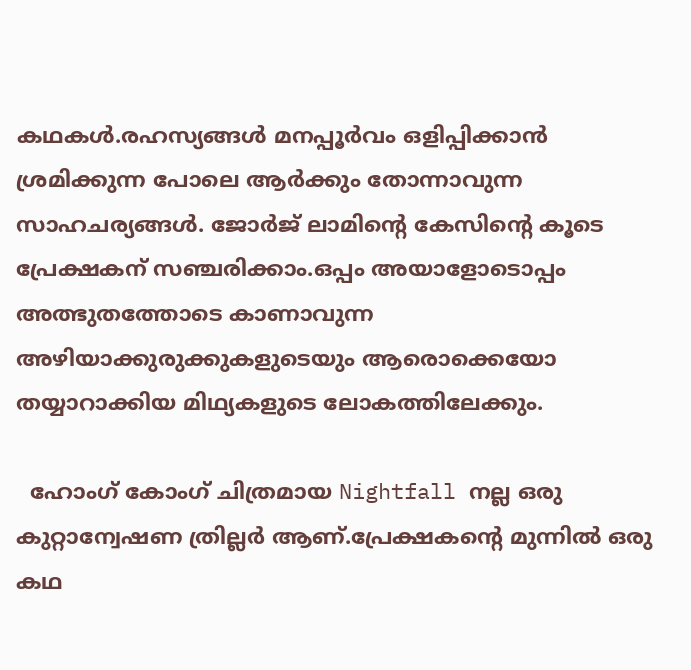കഥകള്‍.രഹസ്യങ്ങള്‍ മനപ്പൂര്‍വം ഒളിപ്പിക്കാന്‍ ശ്രമിക്കുന്ന പോലെ ആര്‍ക്കും തോന്നാവുന്ന സാഹചര്യങ്ങള്‍. ജോര്‍ജ് ലാമിന്റെ കേസിന്‍റെ കൂടെ പ്രേക്ഷകന് സഞ്ചരിക്കാം.ഒപ്പം അയാളോടൊപ്പം അത്ഭുതത്തോടെ കാണാവുന്ന അഴിയാക്കുരുക്കുകളുടെയും ആരൊക്കെയോ തയ്യാറാക്കിയ മിഥ്യകളുടെ ലോകത്തിലേക്കും.

  ഹോംഗ് കോംഗ് ചിത്രമായ Nightfall നല്ല ഒരു കുറ്റാന്വേഷണ ത്രില്ലര്‍ ആണ്.പ്രേക്ഷകന്റെ മുന്നില്‍ ഒരു കഥ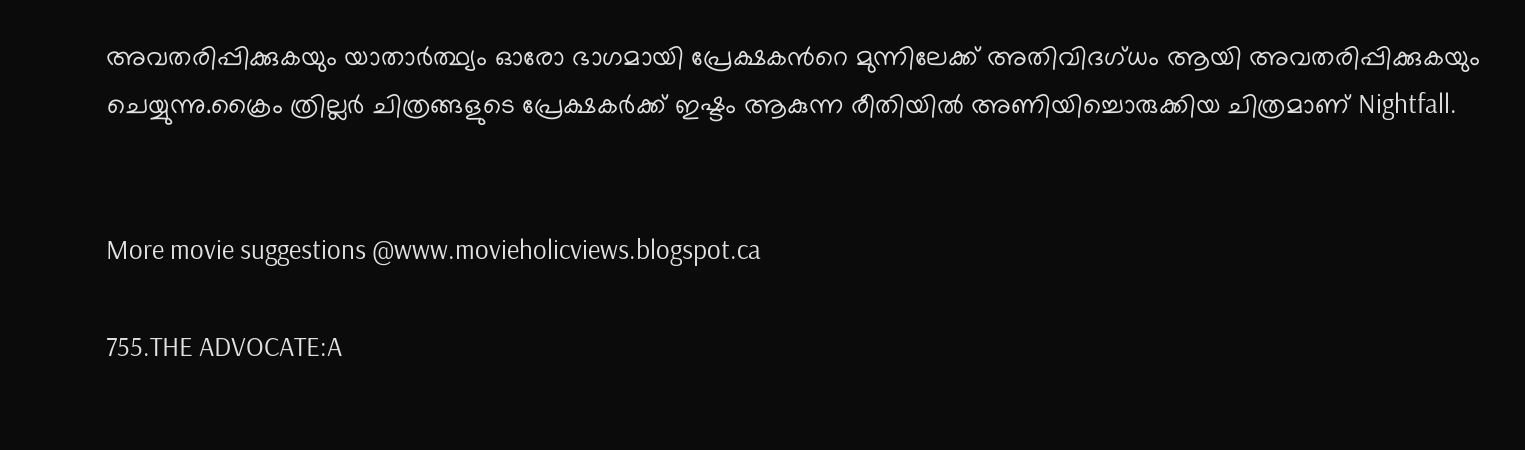അവതരിപ്പിക്കുകയും യാതാര്‍ത്ഥ്യം ഓരോ ഭാഗമായി പ്രേക്ഷകന്‍റെ മുന്നിലേക്ക്‌ അതിവിദഗ്ധം ആയി അവതരിപ്പിക്കുകയും ചെയ്യുന്നു.ക്രൈം ത്രില്ലര്‍ ചിത്രങ്ങളുടെ പ്രേക്ഷകര്‍ക്ക്‌ ഇഷ്ടം ആകുന്ന രീതിയില്‍ അണിയിച്ചൊരുക്കിയ ചിത്രമാണ് Nightfall.


More movie suggestions @www.movieholicviews.blogspot.ca

755.THE ADVOCATE:A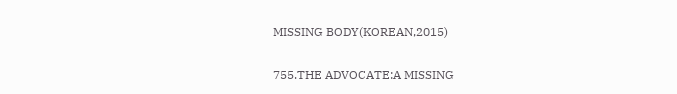MISSING BODY(KOREAN,2015)

755.THE ADVOCATE:A MISSING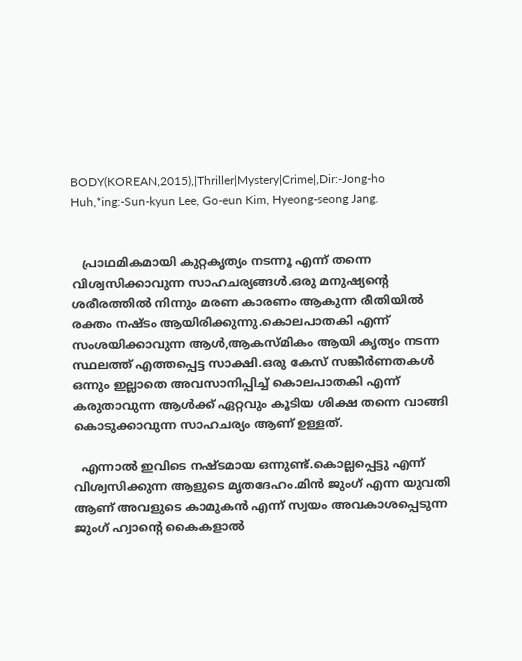BODY(KOREAN,2015),|Thriller|Mystery|Crime|,Dir:-Jong-ho Huh,*ing:-Sun-kyun Lee, Go-eun Kim, Hyeong-seong Jang.


   പ്രാഥമികമായി കുറ്റകൃത്യം നടന്നൂ എന്ന് തന്നെ വിശ്വസിക്കാവുന്ന സാഹചര്യങ്ങള്‍.ഒരു മനുഷ്യന്റെ ശരീരത്തില്‍ നിന്നും മരണ കാരണം ആകുന്ന രീതിയില്‍ രക്തം നഷ്ടം ആയിരിക്കുന്നു.കൊലപാതകി എന്ന് സംശയിക്കാവുന്ന ആള്‍,ആകസ്മികം ആയി കൃത്യം നടന്ന സ്ഥലത്ത് എത്തപ്പെട്ട സാക്ഷി.ഒരു കേസ് സങ്കീര്‍ണതകള്‍ ഒന്നും ഇല്ലാതെ അവസാനിപ്പിച്ച്‌ കൊലപാതകി എന്ന് കരുതാവുന്ന ആള്‍ക്ക് ഏറ്റവും കൂടിയ ശിക്ഷ തന്നെ വാങ്ങി കൊടുക്കാവുന്ന സാഹചര്യം ആണ് ഉള്ളത്.

  എന്നാല്‍ ഇവിടെ നഷ്ടമായ ഒന്നുണ്ട്.കൊല്ലപ്പെട്ടു എന്ന് വിശ്വസിക്കുന്ന ആളുടെ മൃതദേഹം.മിന്‍ ജുംഗ് എന്ന യുവതി ആണ് അവളുടെ കാമുകന്‍ എന്ന് സ്വയം അവകാശപ്പെടുന്ന ജുംഗ് ഹ്വാന്റെ കൈകളാല്‍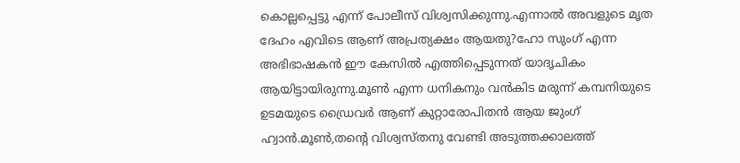കൊല്ലപ്പെട്ടു എന്ന് പോലീസ് വിശ്വസിക്കുന്നു.എന്നാല്‍ അവളുടെ മൃത ദേഹം എവിടെ ആണ് അപ്രത്യക്ഷം ആയതു?ഹോ സുംഗ് എന്ന അഭിഭാഷകന്‍ ഈ കേസില്‍ എത്തിപ്പെടുന്നത് യാദൃചികം ആയിട്ടായിരുന്നു.മൂണ്‍ എന്ന ധനികനും വന്‍കിട മരുന്ന് കമ്പനിയുടെ ഉടമയുടെ ഡ്രൈവര്‍ ആണ് കുറ്റാരോപിതന്‍ ആയ ജുംഗ് ഹ്വാന്‍.മൂണ്‍,തന്‍റെ വിശ്വസ്തനു വേണ്ടി അടുത്തക്കാലത്ത്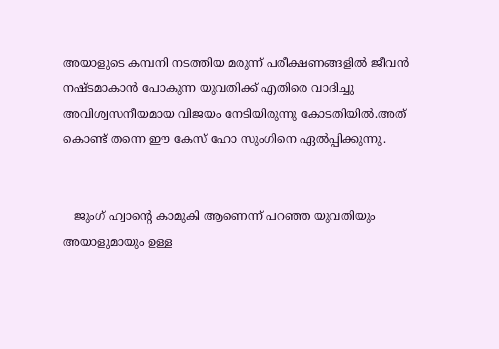അയാളുടെ കമ്പനി നടത്തിയ മരുന്ന് പരീക്ഷണങ്ങളില്‍ ജീവന്‍ നഷ്ടമാകാന്‍ പോകുന്ന യുവതിക്ക് എതിരെ വാദിച്ചു അവിശ്വസനീയമായ വിജയം നേടിയിരുന്നു കോടതിയില്‍.അത് കൊണ്ട് തന്നെ ഈ കേസ് ഹോ സുംഗിനെ ഏല്‍പ്പിക്കുന്നു.


   ജുംഗ് ഹ്വാന്റെ കാമുകി ആണെന്ന് പറഞ്ഞ യുവതിയും അയാളുമായും ഉള്ള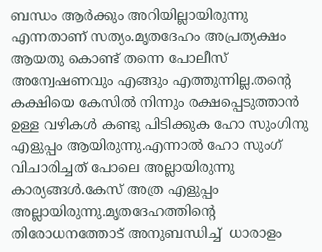ബന്ധം ആര്‍ക്കും അറിയില്ലായിരുന്നു എന്നതാണ് സത്യം.മൃതദേഹം അപ്രത്യക്ഷം ആയതു കൊണ്ട് തന്നെ പോലീസ് അന്വേഷണവും എങ്ങും എത്തുന്നില്ല.തന്‍റെ കക്ഷിയെ കേസില്‍ നിന്നും രക്ഷപ്പെടുത്താന്‍ ഉള്ള വഴികള്‍ കണ്ടു പിടിക്കുക ഹോ സുംഗിനു എളുപ്പം ആയിരുന്നു.എന്നാല്‍ ഹോ സുംഗ് വിചാരിച്ചത് പോലെ അല്ലായിരുന്നു കാര്യങ്ങള്‍.കേസ് അത്ര എളുപ്പം അല്ലായിരുന്നു.മൃതദേഹത്തിന്റെ തിരോധനത്തോട്‌ അനുബന്ധിച്ച്  ധാരാളം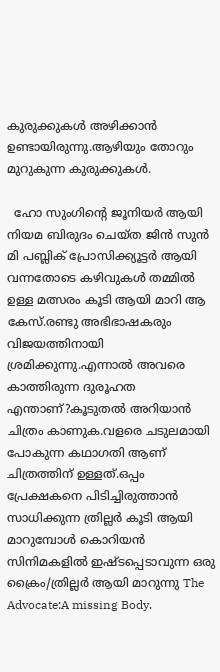കുരുക്കുകള്‍ അഴിക്കാന്‍ ഉണ്ടായിരുന്നു.ആഴിയും തോറും മുറുകുന്ന കുരുക്കുകള്‍.

  ഹോ സുംഗിന്റെ ജൂനിയര്‍ ആയി നിയമ ബിരുദം ചെയ്ത ജിന്‍ സുന്‍ മി പബ്ലിക് പ്രോസിക്ക്യൂട്ടര്‍ ആയി വന്നതോടെ കഴിവുകള്‍ തമ്മില്‍ ഉള്ള മത്സരം കൂടി ആയി മാറി ആ കേസ്.രണ്ടു അഭിഭാഷകരും വിജയത്തിനായി ശ്രമിക്കുന്നു.എന്നാല്‍ അവരെ കാത്തിരുന്ന ദുരൂഹത എന്താണ്?കൂടുതല്‍ അറിയാന്‍ ചിത്രം കാണുക.വളരെ ചടുലമായി പോകുന്ന കഥാഗതി ആണ് ചിത്രത്തിന് ഉള്ളത്.ഒപ്പം പ്രേക്ഷകനെ പിടിച്ചിരുത്താന്‍ സാധിക്കുന്ന ത്രില്ലര്‍ കൂടി ആയി മാറുമ്പോള്‍ കൊറിയന്‍ സിനിമകളില്‍ ഇഷ്ടപ്പെടാവുന്ന ഒരു ക്രൈം/ത്രില്ലര്‍ ആയി മാറുന്നു The Advocate:A missing Body.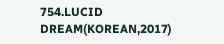754.LUCID DREAM(KOREAN,2017)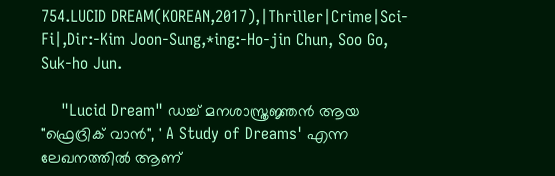754.LUCID DREAM(KOREAN,2017),|Thriller|Crime|Sci-Fi|,Dir:-Kim Joon-Sung,*ing:-Ho-jin Chun, Soo Go, Suk-ho Jun.

    "Lucid Dream" ഡച്ച്‌ മനശാസ്ത്രജ്ഞന്‍ ആയ "ഫ്രെദ്രിക് വാന്‍", ' A Study of Dreams' എന്ന ലേഖനത്തില്‍ ആണ്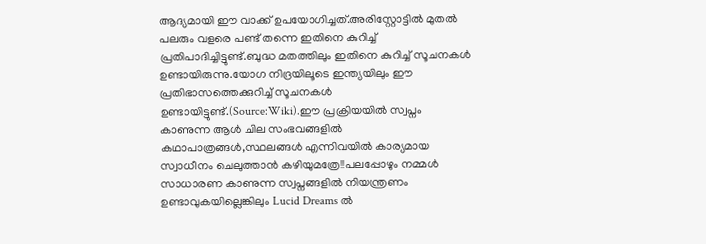ആദ്യമായി ഈ വാക്ക് ഉപയോഗിച്ചത്.അരിസ്റ്റോട്ടില്‍ മുതല്‍ പലരും വളരെ പണ്ട് തന്നെ ഇതിനെ കുറിച്ച് പ്രതിപാദിച്ചിട്ടുണ്ട്.ബുദ്ധ മതത്തിലും ഇതിനെ കുറിച്ച് സൂചനകള്‍ ഉണ്ടായിരുന്നു.യോഗ നിദ്രയിലൂടെ ഇന്ത്യയിലും ഈ പ്രതിഭാസത്തെക്കുറിച്ച് സൂചനകള്‍ ഉണ്ടായിട്ടുണ്ട്.(Source:Wiki).ഈ പ്രക്രിയയില്‍ സ്വപ്നം കാണുന്ന ആള്‍ ചില സംഭവങ്ങളില്‍ കഥാപാത്രങ്ങള്‍,സ്ഥലങ്ങള്‍ എന്നിവയില്‍ കാര്യമായ സ്വാധീനം ചെലുത്താന്‍ കഴിയുമത്രേ!!പലപ്പോഴും നമ്മള്‍ സാധാരണ കാണുന്ന സ്വപ്നങ്ങളില്‍ നിയന്ത്രണം ഉണ്ടാവുകയില്ലെങ്കിലും Lucid Dreams ല്‍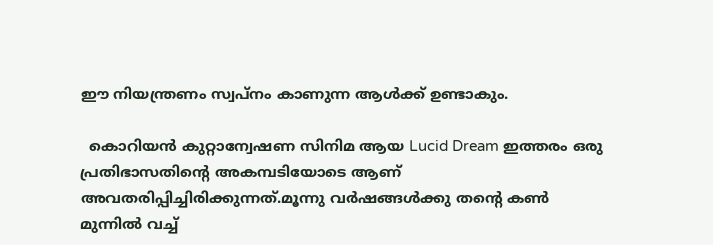ഈ നിയന്ത്രണം സ്വപ്നം കാണുന്ന ആള്‍ക്ക് ഉണ്ടാകും.

  കൊറിയന്‍ കുറ്റാന്വേഷണ സിനിമ ആയ Lucid Dream ഇത്തരം ഒരു പ്രതിഭാസതിന്റെ അകമ്പടിയോടെ ആണ് അവതരിപ്പിച്ചിരിക്കുന്നത്.മൂന്നു വര്‍ഷങ്ങള്‍ക്കു തന്‍റെ കണ്‍ മുന്നില്‍ വച്ച്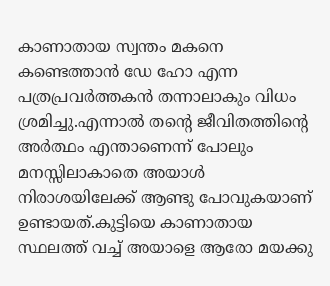കാണാതായ സ്വന്തം മകനെ കണ്ടെത്താന്‍ ഡേ ഹോ എന്ന പത്രപ്രവര്‍ത്തകന്‍ തന്നാലാകും വിധം ശ്രമിച്ചു.എന്നാല്‍ തന്‍റെ ജീവിതത്തിന്റെ അര്‍ത്ഥം എന്താണെന്ന് പോലും മനസ്സിലാകാതെ അയാള്‍ നിരാശയിലേക്ക് ആണ്ടു പോവുകയാണ് ഉണ്ടായത്.കുട്ടിയെ കാണാതായ സ്ഥലത്ത് വച്ച് അയാളെ ആരോ മയക്കു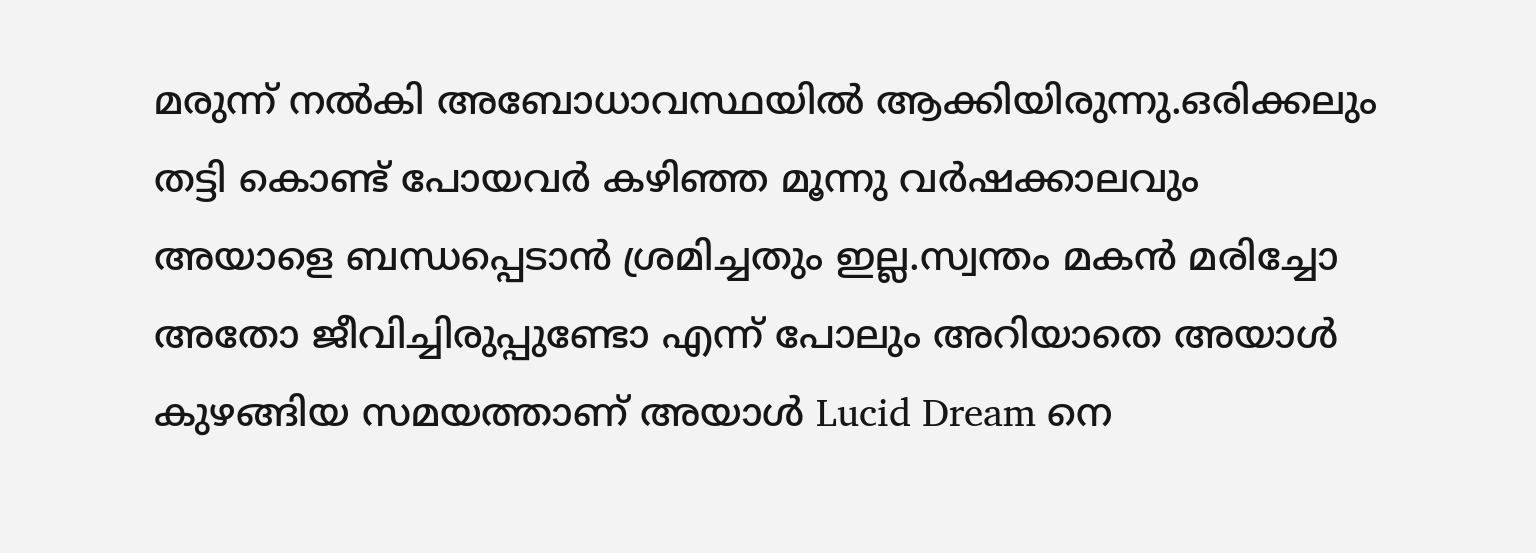മരുന്ന് നല്‍കി അബോധാവസ്ഥയില്‍ ആക്കിയിരുന്നു.ഒരിക്കലും തട്ടി കൊണ്ട് പോയവര്‍ കഴിഞ്ഞ മൂന്നു വര്‍ഷക്കാലവും അയാളെ ബന്ധപ്പെടാന്‍ ശ്രമിച്ചതും ഇല്ല.സ്വന്തം മകന്‍ മരിച്ചോ അതോ ജീവിച്ചിരുപ്പുണ്ടോ എന്ന് പോലും അറിയാതെ അയാള്‍ കുഴങ്ങിയ സമയത്താണ് അയാള്‍ Lucid Dream നെ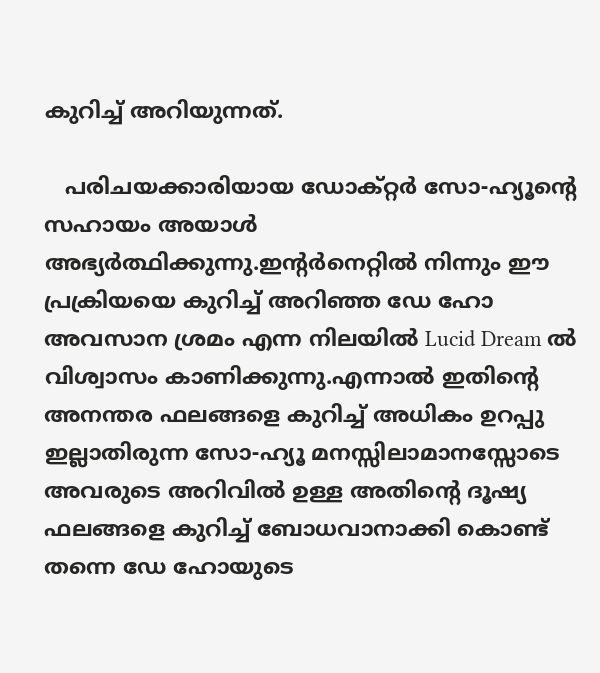കുറിച്ച് അറിയുന്നത്.

   പരിചയക്കാരിയായ ഡോക്റ്റര്‍ സോ-ഹ്യൂന്റെ സഹായം അയാള്‍ അഭ്യര്‍ത്ഥിക്കുന്നു.ഇന്റര്‍നെറ്റില്‍ നിന്നും ഈ പ്രക്രിയയെ കുറിച്ച് അറിഞ്ഞ ഡേ ഹോ അവസാന ശ്രമം എന്ന നിലയില്‍ Lucid Dream ല്‍ വിശ്വാസം കാണിക്കുന്നു.എന്നാല്‍ ഇതിന്റെ അനന്തര ഫലങ്ങളെ കുറിച്ച് അധികം ഉറപ്പു ഇല്ലാതിരുന്ന സോ-ഹ്യൂ മനസ്സിലാമാനസ്സോടെ അവരുടെ അറിവില്‍ ഉള്ള അതിന്റെ ദൂഷ്യ ഫലങ്ങളെ കുറിച്ച് ബോധവാനാക്കി കൊണ്ട് തന്നെ ഡേ ഹോയുടെ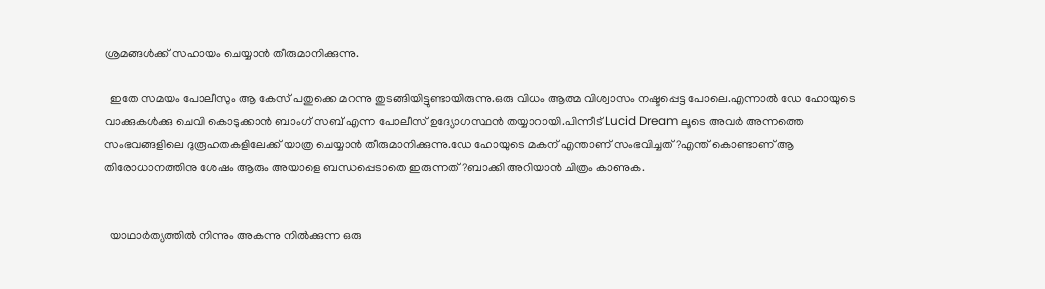ശ്രമങ്ങള്‍ക്ക് സഹായം ചെയ്യാന്‍ തീരുമാനിക്കുന്നു.

  ഇതേ സമയം പോലീസും ആ കേസ് പതുക്കെ മറന്നു തുടങ്ങിയിട്ടുണ്ടായിരുന്നു.ഒരു വിധം ആത്മ വിശ്വാസം നഷ്ടപ്പെട്ട പോലെ.എന്നാല്‍ ഡേ ഹോയുടെ വാക്കുകള്‍ക്കു ചെവി കൊടുക്കാന്‍ ബാംഗ് സബ് എന്ന പോലീസ് ഉദ്യോഗസ്ഥന്‍ തയ്യാറായി.പിന്നീട് Lucid Dream ലൂടെ അവര്‍ അന്നത്തെ സംഭവങ്ങളിലെ ദുരൂഹതകളിലേക്ക് യാത്ര ചെയ്യാന്‍ തീരുമാനിക്കുന്നു.ഡേ ഹോയുടെ മകന് എന്താണ് സംഭവിച്ചത്?എന്ത് കൊണ്ടാണ് ആ തിരോധാനത്തിനു ശേഷം ആരും അയാളെ ബന്ധപ്പെടാതെ ഇരുന്നത്?ബാക്കി അറിയാന്‍ ചിത്രം കാണുക.


  യാഥാര്‍ത്യത്തില്‍ നിന്നും അകന്നു നില്‍ക്കുന്ന ഒരു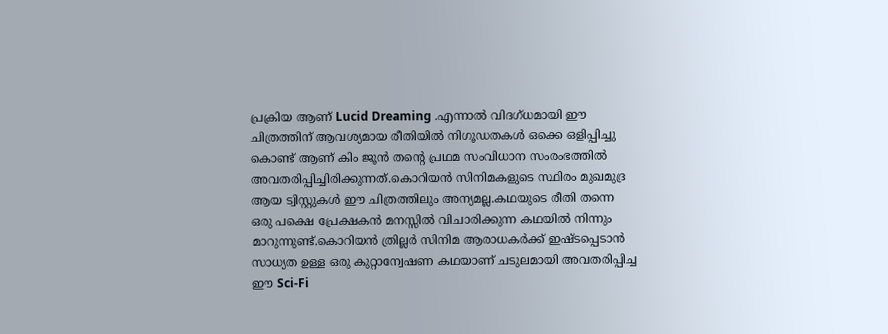പ്രക്രിയ ആണ് Lucid Dreaming .എന്നാല്‍ വിദഗ്ധമായി ഈ ചിത്രത്തിന് ആവശ്യമായ രീതിയില്‍ നിഗൂഡതകള്‍ ഒക്കെ ഒളിപ്പിച്ചു കൊണ്ട് ആണ് കിം ജൂന്‍ തന്‍റെ പ്രഥമ സംവിധാന സംരംഭത്തില്‍ അവതരിപ്പിച്ചിരിക്കുന്നത്.കൊറിയന്‍ സിനിമകളുടെ സ്ഥിരം മുഖമുദ്ര ആയ ട്വിസ്റ്റുകള്‍ ഈ ചിത്രത്തിലും അന്യമല്ല.കഥയുടെ രീതി തന്നെ ഒരു പക്ഷെ പ്രേക്ഷകന്‍ മനസ്സില്‍ വിചാരിക്കുന്ന കഥയില്‍ നിന്നും മാറുന്നുണ്ട്.കൊറിയന്‍ ത്രില്ലര്‍ സിനിമ ആരാധകര്‍ക്ക് ഇഷ്ടപ്പെടാന്‍ സാധ്യത ഉള്ള ഒരു കുറ്റാന്വേഷണ കഥയാണ് ചടുലമായി അവതരിപ്പിച്ച ഈ Sci-Fi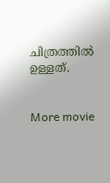ചിത്രത്തില്‍ ഉള്ളത്.


More movie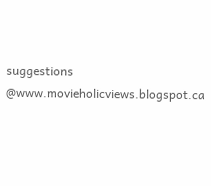suggestions @www.movieholicviews.blogspot.ca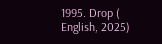1995. Drop ( English, 2025)